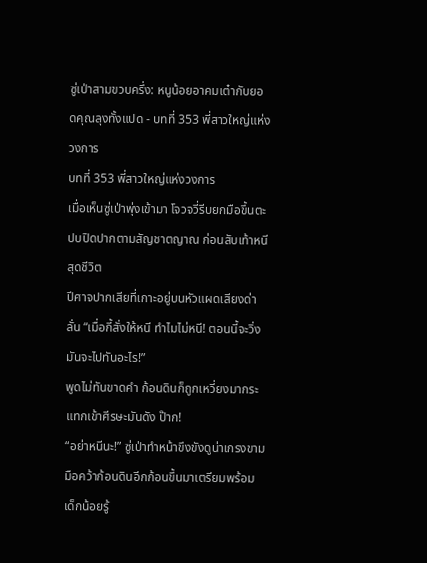ซู่เป่าสามขวบครึ่ง: หนูน้อยอาคมเต๋ากับยอดคุณลุงทั้งแปด - บทที่ 353 พี่สาวใหญ่แห่งวงการ
บทที่ 353 พี่สาวใหญ่แห่งวงการ
เมื่อเห็นซู่เป่าพุ่งเข้ามา โจวจวี่รีบยกมือขึ้นตะปบปิดปากตามสัญชาตญาณ ก่อนสับเท้าหนีสุดชีวิต
ปีศาจปากเสียที่เกาะอยู่บนหัวแผดเสียงด่าลั่น “เมื่อกี้สั่งให้หนี ทำไมไม่หนี! ตอนนี้จะวิ่ง มันจะไปทันอะไร!”
พูดไม่ทันขาดคำ ก้อนดินก็ถูกเหวี่ยงมากระแทกเข้าศีรษะมันดัง ป๊าก!
“อย่าหนีนะ!” ซู่เป่าทำหน้าขึงขังดูน่าเกรงขาม มือคว้าก้อนดินอีกก้อนขึ้นมาเตรียมพร้อม
เด็กน้อยรู้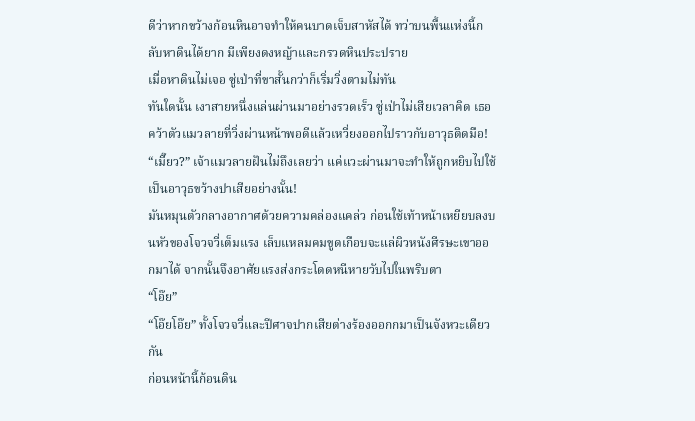ดีว่าหากขว้างก้อนหินอาจทำให้คนบาดเจ็บสาหัสได้ ทว่าบนพื้นแห่งนี้กลับหาดินได้ยาก มีเพียงดงหญ้าและกรวดหินประปราย
เมื่อหาดินไม่เจอ ซู่เป่าที่ขาสั้นกว่าก็เริ่มวิ่งตามไม่ทัน
ทันใดนั้น เงาสายหนึ่งแล่นผ่านมาอย่างรวดเร็ว ซู่เป่าไม่เสียเวลาคิด เธอคว้าตัวแมวลายที่วิ่งผ่านหน้าพอดีแล้วเหวี่ยงออกไปราวกับอาวุธติดมือ!
“เมี๊ยว?” เจ้าแมวลายฝันไม่ถึงเลยว่า แค่แวะผ่านมาจะทำให้ถูกหยิบไปใช้เป็นอาวุธขว้างปาเสียอย่างนั้น!
มันหมุนตัวกลางอากาศด้วยความคล่องแคล่ว ก่อนใช้เท้าหน้าเหยียบลงบนหัวของโจวจวี่เต็มแรง เล็บแหลมคมขูดเกือบจะแล่ผิวหนังศีรษะเขาออกมาได้ จากนั้นจึงอาศัยแรงส่งกระโดดหนีหายวับไปในพริบตา
“โอ๊ย”
“โอ๊ยโอ๊ย” ทั้งโจวจวี่และปีศาจปากเสียต่างร้องออกกมาเป็นจังหวะเดียวกัน
ก่อนหน้านี้ก้อนดิน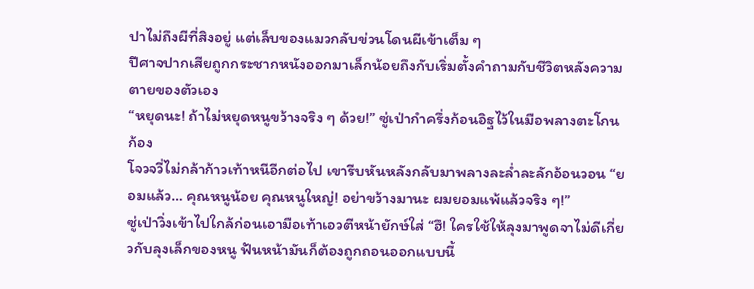ปาไม่ถึงผีที่สิงอยู่ แต่เล็บของแมวกลับข่วนโดนผีเข้าเต็ม ๆ
ปีศาจปากเสียถูกกระชากหนังออกมาเล็กน้อยถึงกับเริ่มตั้งคำถามกับชีวิตหลังความตายของตัวเอง
“หยุดนะ! ถ้าไม่หยุดหนูขว้างจริง ๆ ด้วย!” ซู่เป่ากำครึ่งก้อนอิฐไว้ในมือพลางตะโกนก้อง
โจวจวี่ไม่กล้าก้าวเท้าหนีอีกต่อไป เขารีบหันหลังกลับมาพลางละล่ำละลักอ้อนวอน “ยอมแล้ว… คุณหนูน้อย คุณหนูใหญ่! อย่าขว้างมานะ ผมยอมแพ้แล้วจริง ๆ!”
ซู่เป่าวิ่งเข้าไปใกล้ก่อนเอามือเท้าเอวตีหน้ายักษ์ใส่ “ฮึ! ใครใช้ให้ลุงมาพูดจาไม่ดีเกี่ยวกับลุงเล็กของหนู ฟันหน้ามันก็ต้องถูกถอนออกแบบนี้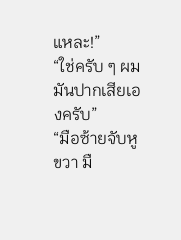แหละ!”
“ใช่ครับ ๆ ผมมันปากเสียเองครับ”
“มือซ้ายจับหูขวา มื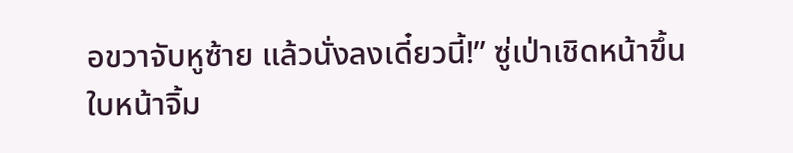อขวาจับหูซ้าย แล้วนั่งลงเดี๋ยวนี้!” ซู่เป่าเชิดหน้าขึ้น ใบหน้าจิ้ม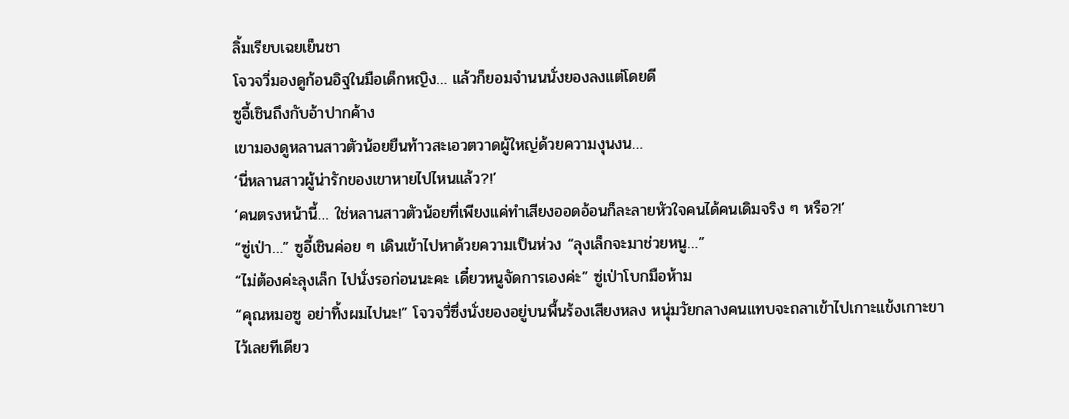ลิ้มเรียบเฉยเย็นชา
โจวจวี่มองดูก้อนอิฐในมือเด็กหญิง… แล้วก็ยอมจำนนนั่งยองลงแต่โดยดี
ซูอี้เชินถึงกับอ้าปากค้าง
เขามองดูหลานสาวตัวน้อยยืนท้าวสะเอวตวาดผู้ใหญ่ด้วยความงุนงน…
‘นี่หลานสาวผู้น่ารักของเขาหายไปไหนแล้ว?!’
‘คนตรงหน้านี้… ใช่หลานสาวตัวน้อยที่เพียงแค่ทำเสียงออดอ้อนก็ละลายหัวใจคนได้คนเดิมจริง ๆ หรือ?!’
“ซู่เป่า…” ซูอี้เชินค่อย ๆ เดินเข้าไปหาด้วยความเป็นห่วง “ลุงเล็กจะมาช่วยหนู…”
“ไม่ต้องค่ะลุงเล็ก ไปนั่งรอก่อนนะคะ เดี๋ยวหนูจัดการเองค่ะ” ซู่เป่าโบกมือห้าม
“คุณหมอซู อย่าทิ้งผมไปนะ!” โจวจวี่ซึ่งนั่งยองอยู่บนพื้นร้องเสียงหลง หนุ่มวัยกลางคนแทบจะถลาเข้าไปเกาะแข้งเกาะขาไว้เลยทีเดียว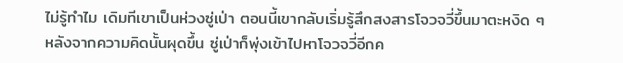ไม่รู้ทำไม เดิมทีเขาเป็นห่วงซู่เป่า ตอนนี้เขากลับเริ่มรู้สึกสงสารโจวจวี่ขึ้นมาตะหงิด ๆ
หลังจากความคิดนั้นผุดขึ้น ซู่เป่าก็พุ่งเข้าไปหาโจวจวี่อีกค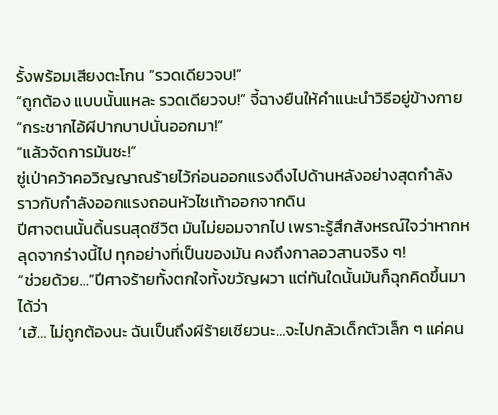รั้งพร้อมเสียงตะโกน “รวดเดียวจบ!”
“ถูกต้อง แบบนั้นแหละ รวดเดียวจบ!” จี้ฉางยืนให้คำแนะนำวิธีอยู่ข้างกาย
“กระชากไอ้ผีปากบาปนั่นออกมา!”
“แล้วจัดการมันซะ!”
ซู่เป่าคว้าคอวิญญาณร้ายไว้ก่อนออกแรงดึงไปด้านหลังอย่างสุดกำลัง ราวกับกำลังออกแรงถอนหัวไชเท้าออกจากดิน
ปีศาจตนนั้นดิ้นรนสุดชีวิต มันไม่ยอมจากไป เพราะรู้สึกสังหรณ์ใจว่าหากหลุดจากร่างนี้ไป ทุกอย่างที่เป็นของมัน คงถึงกาลอวสานจริง ๆ!
“ช่วยด้วย…”ปีศาจร้ายทั้งตกใจทั้งขวัญผวา แต่ทันใดนั้นมันก็ฉุกคิดขึ้นมาได้ว่า
‘เฮ้… ไม่ถูกต้องนะ ฉันเป็นถึงผีร้ายเชียวนะ…จะไปกลัวเด็กตัวเล็ก ๆ แค่คน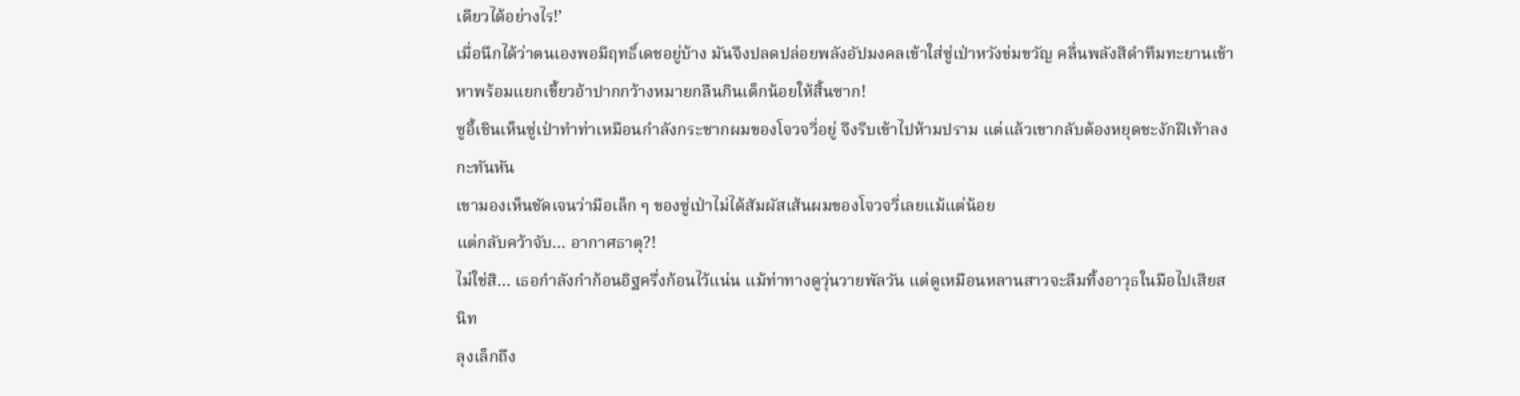เดียวได้อย่างไร!’
เมื่อนึกได้ว่าตนเองพอมีฤทธิ์เดชอยู่บ้าง มันจึงปลดปล่อยพลังอัปมงคลเข้าใส่ซู่เป่าหวังข่มขวัญ คลื่นพลังสีดำทึมทะยานเข้าหาพร้อมแยกเขี้ยวอ้าปากกว้างหมายกลืนกินเด็กน้อยให้สิ้นซาก!
ซูอี้เชินเห็นซู่เป่าทำท่าเหมือนกำลังกระชากผมของโจวจวี่อยู่ จึงรีบเข้าไปห้ามปราม แต่แล้วเขากลับต้องหยุดชะงักฝีเท้าลงกะทันหัน
เขามองเห็นชัดเจนว่ามือเล็ก ๆ ของซู่เป่าไม่ได้สัมผัสเส้นผมของโจวจวี่เลยแม้แต่น้อย
แต่กลับคว้าจับ… อากาศธาตุ?!
ไม่ใช่สิ… เธอกำลังกำก้อนอิฐครึ่งก้อนไว้แน่น แม้ท่าทางดูวุ่นวายพัลวัน แต่ดูเหมือนหลานสาวจะลืมทิ้งอาวุธในมือไปเสียสนิท
ลุงเล็กถึง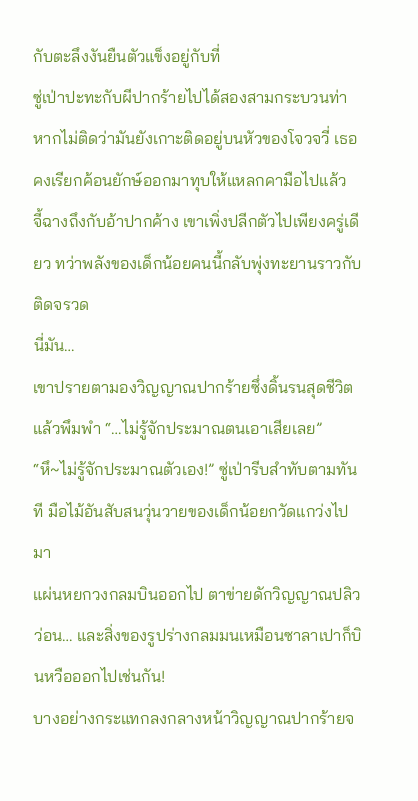กับตะลึงงันยืนตัวแข็งอยู่กับที่
ซู่เป่าปะทะกับผีปากร้ายไปได้สองสามกระบวนท่า หากไม่ติดว่ามันยังเกาะติดอยู่บนหัวของโจวจวี่ เธอคงเรียกค้อนยักษ์ออกมาทุบให้แหลกคามือไปแล้ว
จี้ฉางถึงกับอ้าปากค้าง เขาเพิ่งปลีกตัวไปเพียงครู่เดียว ทว่าพลังของเด็กน้อยคนนี้กลับพุ่งทะยานราวกับติดจรวด
นี่มัน…
เขาปรายตามองวิญญาณปากร้ายซึ่งดิ้นรนสุดชีวิตแล้วพึมพำ “…ไม่รู้จักประมาณตนเอาเสียเลย”
“หึ~ไม่รู้จักประมาณตัวเอง!” ซู่เป่ารีบสำทับตามทันที มือไม้อันสับสนวุ่นวายของเด็กน้อยกวัดแกว่งไปมา
แผ่นหยกวงกลมบินออกไป ตาข่ายดักวิญญาณปลิวว่อน… และสิ่งของรูปร่างกลมมนเหมือนซาลาเปาก็บินหวือออกไปเช่นกัน!
บางอย่างกระแทกลงกลางหน้าวิญญาณปากร้ายจ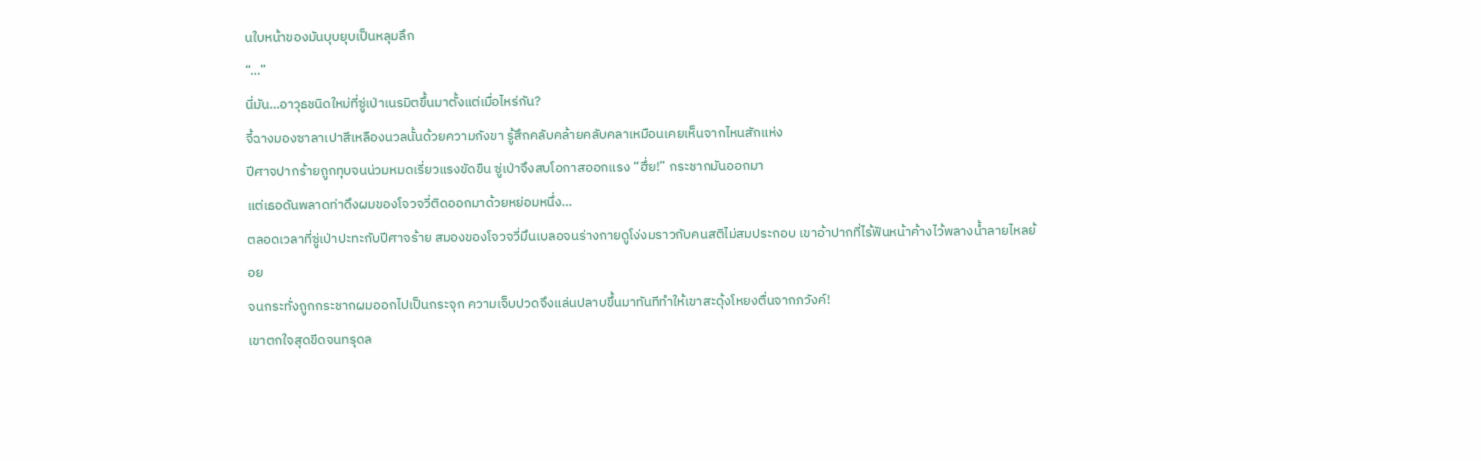นใบหน้าของมันบุบยุบเป็นหลุมลึก
“…”
นี่มัน…อาวุธชนิดใหม่ที่ซู่เป่าเนรมิตขึ้นมาตั้งแต่เมื่อไหร่กัน?
จี้ฉางมองซาลาเปาสีเหลืองนวลนั้นด้วยความกังขา รู้สึกคลับคล้ายคลับคลาเหมือนเคยเห็นจากไหนสักแห่ง
ปีศาจปากร้ายถูกทุบจนน่วมหมดเรี่ยวแรงขัดขืน ซู่เป่าจึงสบโอกาสออกแรง “ฮึ่ย!” กระชากมันออกมา
แต่เธอดันพลาดท่าดึงผมของโจวจวี่ติดออกมาด้วยหย่อมหนึ่ง…
ตลอดเวลาที่ซู่เป่าปะทะกับปีศาจร้าย สมองของโจวจวี่มึนเบลอจนร่างกายดูโง่งมราวกับคนสติไม่สมประกอบ เขาอ้าปากที่ไร้ฟันหน้าค้างไว้พลางน้ำลายไหลย้อย
จนกระทั่งถูกกระชากผมออกไปเป็นกระจุก ความเจ็บปวดจึงแล่นปลาบขึ้นมาทันทีทำให้เขาสะดุ้งโหยงตื่นจากภวังค์!
เขาตกใจสุดขีดจนทรุดล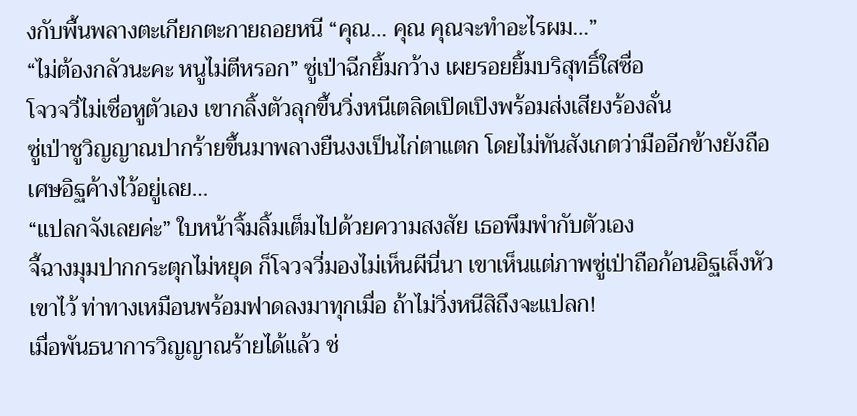งกับพื้นพลางตะเกียกตะกายถอยหนี “คุณ… คุณ คุณจะทำอะไรผม…”
“ไม่ต้องกลัวนะคะ หนูไม่ตีหรอก” ซู่เป่าฉีกยิ้มกว้าง เผยรอยยิ้มบริสุทธิ์ใสซื่อ
โจวจวี่ไม่เชื่อหูตัวเอง เขากลิ้งตัวลุกขึ้นวิ่งหนีเตลิดเปิดเปิงพร้อมส่งเสียงร้องลั่น
ซู่เป่าชูวิญญาณปากร้ายขึ้นมาพลางยืนงงเป็นไก่ตาแตก โดยไม่ทันสังเกตว่ามืออีกข้างยังถือเศษอิฐค้างไว้อยู่เลย…
“แปลกจังเลยค่ะ” ใบหน้าจิ้มลิ้มเต็มไปด้วยความสงสัย เธอพึมพำกับตัวเอง
จี้ฉางมุมปากกระตุกไม่หยุด ก็โจวจวี่มองไม่เห็นผีนี่นา เขาเห็นแต่ภาพซู่เป่าถือก้อนอิฐเล็งหัวเขาไว้ ท่าทางเหมือนพร้อมฟาดลงมาทุกเมื่อ ถ้าไม่วิ่งหนีสิถึงจะแปลก!
เมื่อพันธนาการวิญญาณร้ายได้แล้ว ช่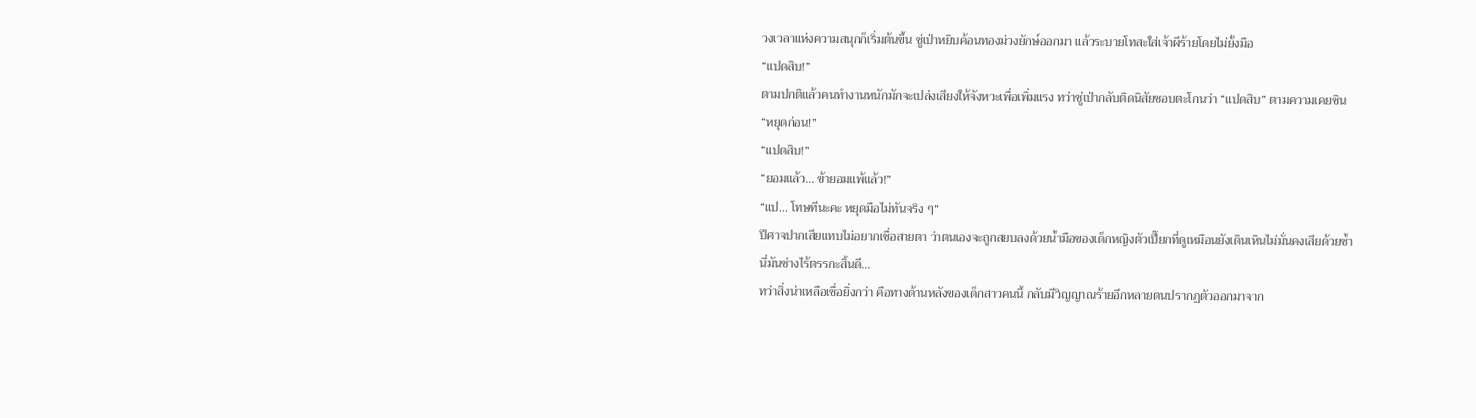วงเวลาแห่งความสนุกก็เริ่มต้นขึ้น ซู่เป่าหยิบค้อนทองม่วงยักษ์ออกมา แล้วระบายโทสะใส่เจ้าผีร้ายโดยไม่ยั้งมือ
“แปดสิบ!”
ตามปกติแล้วคนทำงานหนักมักจะเปล่งเสียงให้จังหวะเพื่อเพิ่มแรง ทว่าซู่เป่ากลับติดนิสัยชอบตะโกนว่า “แปดสิบ” ตามความเคยชิน
“หยุดก่อน!”
“แปดสิบ!”
“ยอมแล้ว… ข้ายอมแพ้แล้ว!”
“แป… โทษทีนะคะ หยุดมือไม่ทันจริง ๆ”
ปีศาจปากเสียแทบไม่อยากเชื่อสายตา ว่าตนเองจะถูกสยบลงด้วยน้ำมือของเด็กหญิงตัวเปี๊ยกที่ดูเหมือนยังเดินเหินไม่มั่นคงเสียด้วยซ้ำ
นี่มันช่างไร้ตรรกะสิ้นดี…
ทว่าสิ่งน่าเหลือเชื่อยิ่งกว่า คือทางด้านหลังของเด็กสาวคนนี้ กลับมีวิญญาณร้ายอีกหลายตนปรากฏตัวออกมาจาก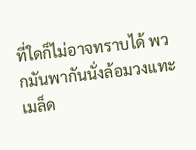ที่ใดก็ไม่อาจทราบได้ พวกมันพากันนั่งล้อมวงแทะเมล็ด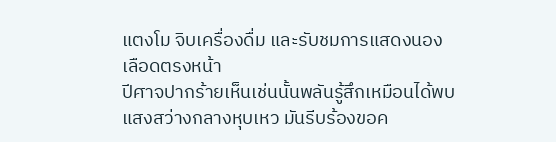แตงโม จิบเครื่องดื่ม และรับชมการแสดงนองเลือดตรงหน้า
ปีศาจปากร้ายเห็นเช่นนั้นพลันรู้สึกเหมือนได้พบแสงสว่างกลางหุบเหว มันรีบร้องขอค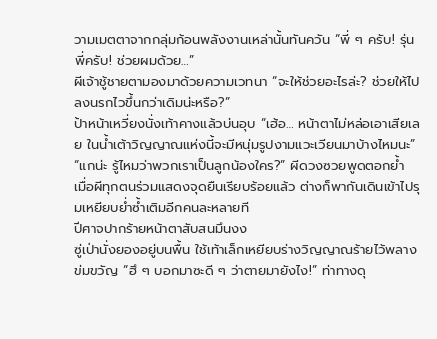วามเมตตาจากกลุ่มก้อนพลังงานเหล่านั้นทันควัน “พี่ ๆ ครับ! รุ่นพี่ครับ! ช่วยผมด้วย…”
ผีเจ้าชู้ชายตามองมาด้วยความเวทนา “จะให้ช่วยอะไรล่ะ? ช่วยให้ไปลงนรกไวขึ้นกว่าเดิมน่ะหรือ?”
ป้าหน้าเหวี่ยงนั่งเท้าคางแล้วบ่นอุบ “เฮ้อ… หน้าตาไม่หล่อเอาเสียเลย ในน้ำเต้าวิญญาณแห่งนี้จะมีหนุ่มรูปงามแวะเวียนมาบ้างไหมนะ”
“แกน่ะ รู้ไหมว่าพวกเราเป็นลูกน้องใคร?” ผีดวงซวยพูดตอกย้ำ
เมื่อผีทุกตนร่วมแสดงจุดยืนเรียบร้อยแล้ว ต่างก็พากันเดินเข้าไปรุมเหยียบย่ำซ้ำเติมอีกคนละหลายที
ปีศาจปากร้ายหน้าตาสับสนมึนงง
ซู่เป่านั่งยองอยู่บนพื้น ใช้เท้าเล็กเหยียบร่างวิญญาณร้ายไว้พลางข่มขวัญ “ฮึ ๆ บอกมาซะดี ๆ ว่าตายมายังไง!” ท่าทางดุ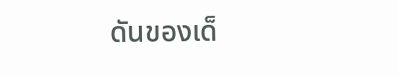ดันของเด็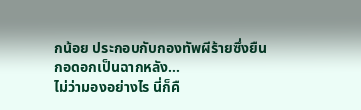กน้อย ประกอบกับกองทัพผีร้ายซึ่งยืนกอดอกเป็นฉากหลัง…
ไม่ว่ามองอย่างไร นี่ก็คื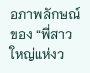อภาพลักษณ์ของ “พี่สาวใหญ่แห่งว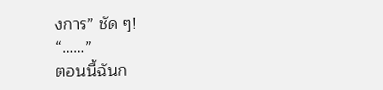งการ” ชัด ๆ!
“……”
ตอนนี้ฉันก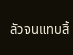ลัวจนแทบสิ้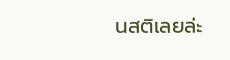นสติเลยล่ะ